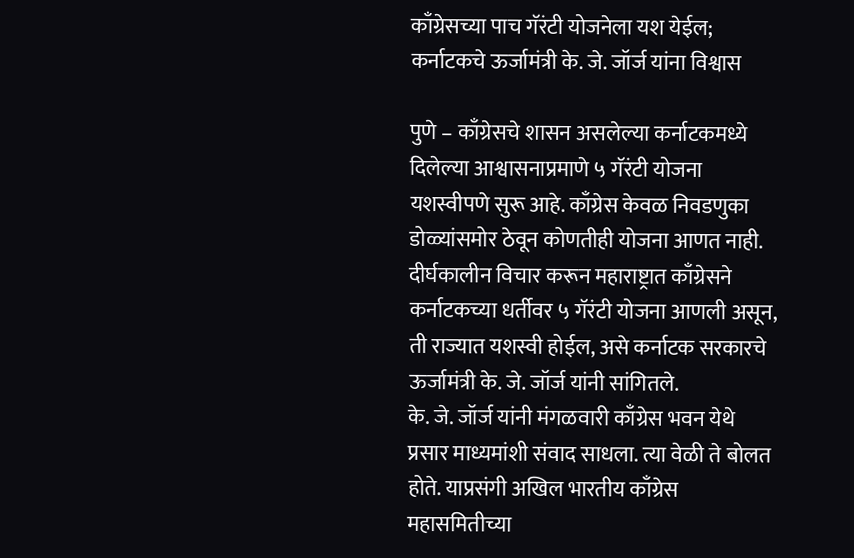काँग्रेसच्या पाच गॅरंटी योजनेला यश येईल; कर्नाटकचे ऊर्जामंत्री के. जे. जॉर्ज यांना विश्वास

पुणे – काँग्रेसचे शासन असलेल्या कर्नाटकमध्ये दिलेल्या आश्वासनाप्रमाणे ५ गॅरंटी योजना यशस्वीपणे सुरू आहे. काँग्रेस केवळ निवडणुका डोळ्यांसमोर ठेवून कोणतीही योजना आणत नाही. दीर्घकालीन विचार करून महाराष्ट्रात काँग्रेसने कर्नाटकच्या धर्तीवर ५ गॅरंटी योजना आणली असून, ती राज्यात यशस्वी होईल, असे कर्नाटक सरकारचे ऊर्जामंत्री के. जे. जॉर्ज यांनी सांगितले.
के. जे. जॉर्ज यांनी मंगळवारी काँग्रेस भवन येथे प्रसार माध्यमांशी संवाद साधला. त्या वेळी ते बोलत होते. याप्रसंगी अखिल भारतीय काँग्रेस महासमितीच्या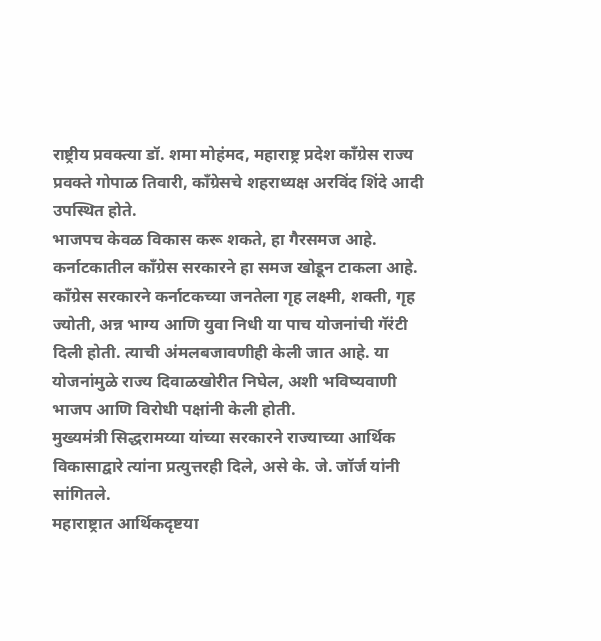राष्ट्रीय प्रवक्त्या डॉ. शमा मोहंमद, महाराष्ट्र प्रदेश काँग्रेस राज्य प्रवक्ते गोपाळ तिवारी, कॉंग्रेसचे शहराध्यक्ष अरविंद शिंदे आदी उपस्थित होते.
भाजपच केवळ विकास करू शकते, हा गैरसमज आहे. कर्नाटकातील काँग्रेस सरकारने हा समज खोडून टाकला आहे. काँग्रेस सरकारने कर्नाटकच्या जनतेला गृह लक्ष्मी, शक्ती, गृह ज्योती, अन्न भाग्य आणि युवा निधी या पाच योजनांची गॅरंटी दिली होती. त्याची अंमलबजावणीही केली जात आहे. या योजनांमुळे राज्य दिवाळखोरीत निघेल, अशी भविष्यवाणी भाजप आणि विरोधी पक्षांनी केली होती.
मुख्यमंत्री सिद्धरामय्या यांच्या सरकारने राज्याच्या आर्थिक विकासाद्वारे त्यांना प्रत्युत्तरही दिले, असे के. जे. जॉर्ज यांनी सांगितले.
महाराष्ट्रात आर्थिकदृष्टया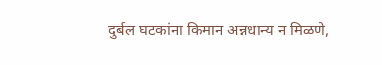दुर्बल घटकांना किमान अन्नधान्य न मिळणे,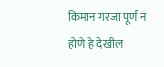किमान गरजा पूर्ण न होणे हे देखील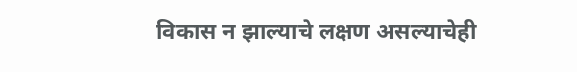विकास न झाल्याचे लक्षण असल्याचेही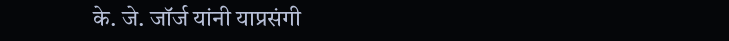के. जे. जॉर्ज यांनी याप्रसंगी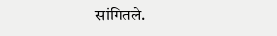सांगितले.